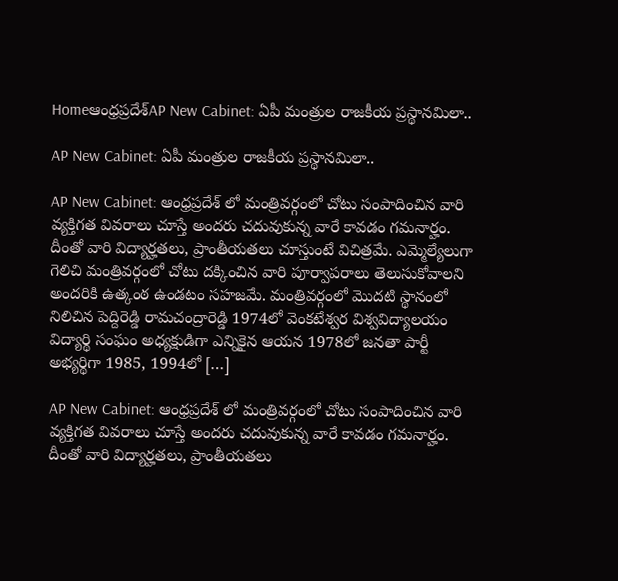Homeఆంధ్రప్రదేశ్‌AP New Cabinet: ఏపీ మంత్రుల రాజకీయ ప్రస్థానమిలా..

AP New Cabinet: ఏపీ మంత్రుల రాజకీయ ప్రస్థానమిలా..

AP New Cabinet: ఆంధ్రప్రదేశ్ లో మంత్రివర్గంలో చోటు సంపాదించిన వారి వ్యక్తిగత వివరాలు చూస్తే అందరు చదువుకున్న వారే కావడం గమనార్హం. దీంతో వారి విద్యార్హతలు, ప్రాంతీయతలు చూస్తుంటే విచిత్రమే. ఎమ్మెల్యేలుగా గెలిచి మంత్రివర్గంలో చోటు దక్కించిన వారి పూర్వాపరాలు తెలుసుకోవాలని అందరికి ఉత్కంఠ ఉండటం సహజమే. మంత్రివర్గంలో మొదటి స్థానంలో నిలిచిన పెద్దిరెడ్డి రామచంద్రారెడ్డి 1974లో వెంకటేశ్వర విశ్వవిద్యాలయం విద్యార్థి సంఘం అధ్యక్షుడిగా ఎన్నికైన ఆయన 1978లో జనతా పార్టీ అభ్యర్థిగా 1985, 1994లో […]

AP New Cabinet: ఆంధ్రప్రదేశ్ లో మంత్రివర్గంలో చోటు సంపాదించిన వారి వ్యక్తిగత వివరాలు చూస్తే అందరు చదువుకున్న వారే కావడం గమనార్హం. దీంతో వారి విద్యార్హతలు, ప్రాంతీయతలు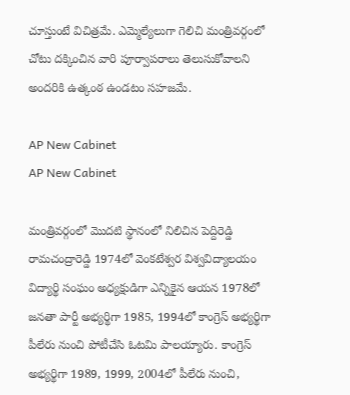చూస్తుంటే విచిత్రమే. ఎమ్మెల్యేలుగా గెలిచి మంత్రివర్గంలో చోటు దక్కించిన వారి పూర్వాపరాలు తెలుసుకోవాలని అందరికి ఉత్కంఠ ఉండటం సహజమే.

AP New Cabinet
AP New Cabinet

మంత్రివర్గంలో మొదటి స్థానంలో నిలిచిన పెద్దిరెడ్డి రామచంద్రారెడ్డి 1974లో వెంకటేశ్వర విశ్వవిద్యాలయం విద్యార్థి సంఘం అధ్యక్షుడిగా ఎన్నికైన ఆయన 1978లో జనతా పార్టీ అభ్యర్థిగా 1985, 1994లో కాంగ్రెస్ అభ్యర్థిగా పీలేరు నుంచి పోటీచేసి ఓటమి పాలయ్యారు. కాంగ్రెస్ అభ్యర్థిగా 1989, 1999, 2004లో పీలేరు నుంచి,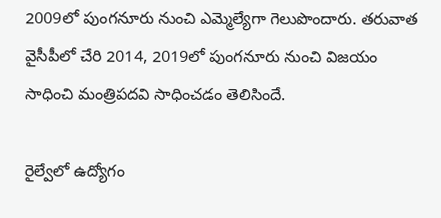2009లో పుంగనూరు నుంచి ఎమ్మెల్యేగా గెలుపొందారు. తరువాత వైసీపీలో చేరి 2014, 2019లో పుంగనూరు నుంచి విజయం సాధించి మంత్రిపదవి సాధించడం తెలిసిందే.

రైల్వేలో ఉద్యోగం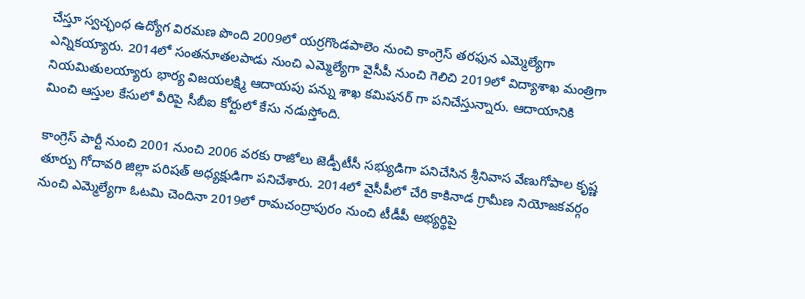చేస్తూ స్వచ్ఛంధ ఉద్యోగ విరమణ పొంది 2009లో యర్రగొండపాలెం నుంచి కాంగ్రెస్ తరఫున ఎమ్మెల్యేగా ఎన్నికయ్యారు. 2014లో సంతనూతలపాడు నుంచి ఎమ్మెల్యేగా వైసీపీ నుంచి గెలిచి 2019లో విద్యాశాఖ మంత్రిగా నియమితులయ్యారు భార్య విజయలక్ష్మి ఆదాయపు పన్ను శాఖ కమిషనర్ గా పనిచేస్తున్నారు. ఆదాయానికి మించి ఆస్తుల కేసులో వీరిపై సీబీఐ కోర్టులో కేసు నడుస్తోంది.

కాంగ్రెస్ పార్టీ నుంచి 2001 నుంచి 2006 వరకు రాజోలు జెడ్పీటీసీ సభ్యుడిగా పనిచేసిన శ్రీనివాస వేణుగోపాల కృష్ణ తూర్పు గోదావరి జిల్లా పరిషత్ అధ్యక్షుడిగా పనిచేశారు. 2014లో వైసీపీలో చేరి కాకినాడ గ్రామీణ నియోజకవర్గం నుంచి ఎమ్మెల్యేగా ఓటమి చెందినా 2019లో రామచంద్రాపురం నుంచి టీడీపీ అభ్యర్థిపై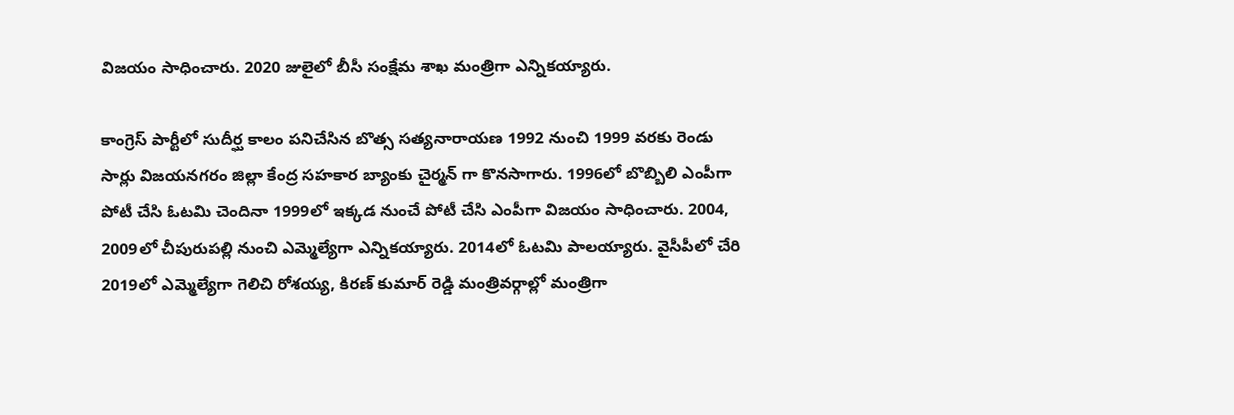విజయం సాధించారు. 2020 జులైలో బీసీ సంక్షేమ శాఖ మంత్రిగా ఎన్నికయ్యారు.

కాంగ్రెస్ పార్టీలో సుదీర్ఘ కాలం పనిచేసిన బొత్స సత్యనారాయణ 1992 నుంచి 1999 వరకు రెండు సార్లు విజయనగరం జిల్లా కేంద్ర సహకార బ్యాంకు చైర్మన్ గా కొనసాగారు. 1996లో బొబ్బిలి ఎంపీగా పోటీ చేసి ఓటమి చెందినా 1999లో ఇక్కడ నుంచే పోటీ చేసి ఎంపీగా విజయం సాధించారు. 2004, 2009లో చీపురుపల్లి నుంచి ఎమ్మెల్యేగా ఎన్నికయ్యారు. 2014లో ఓటమి పాలయ్యారు. వైసీపీలో చేరి 2019లో ఎమ్మెల్యేగా గెలిచి రోశయ్య, కిరణ్ కుమార్ రెడ్డి మంత్రివర్గాల్లో మంత్రిగా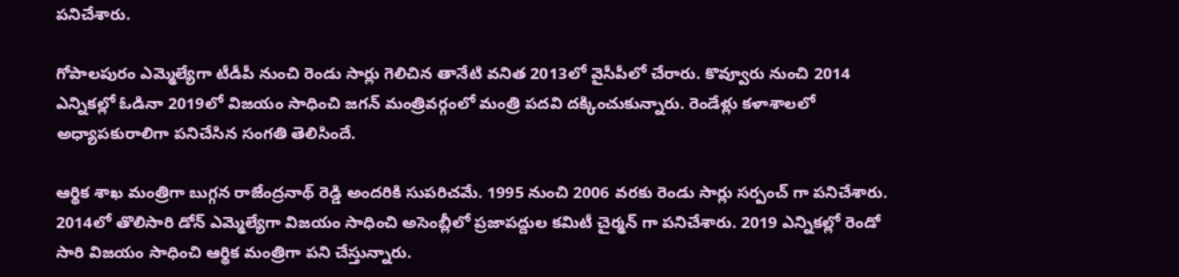పనిచేశారు.

గోపాలపురం ఎమ్మెల్యేగా టీడీపీ నుంచి రెండు సార్లు గెలిచిన తానేటి వనిత 2013లో వైసీపీలో చేరారు. కొవ్వూరు నుంచి 2014 ఎన్నికల్లో ఓడినా 2019లో విజయం సాధించి జగన్ మంత్రివర్గంలో మంత్రి పదవి దక్కించుకున్నారు. రెండేళ్లు కళాశాలలో అధ్యాపకురాలిగా పనిచేసిన సంగతి తెలిసిందే.

ఆర్థిక శాఖ మంత్రిగా బుగ్గన రాజేంద్రనాథ్ రెడ్డి అందరికి సుపరిచమే. 1995 నుంచి 2006 వరకు రెండు సార్లు సర్పంచ్ గా పనిచేశారు. 2014లో తొలిసారి డోన్ ఎమ్మెల్యేగా విజయం సాధించి అసెంబ్లీలో ప్రజాపద్దుల కమిటీ చైర్మన్ గా పనిచేశారు. 2019 ఎన్నికల్లో రెండో సారి విజయం సాధించి ఆర్థిక మంత్రిగా పని చేస్తున్నారు.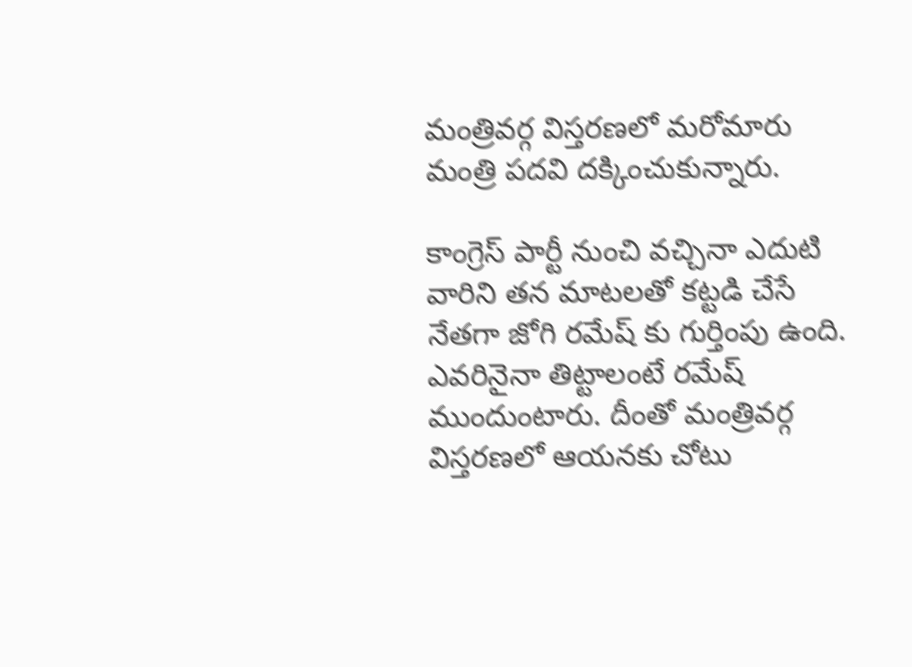మంత్రివర్గ విస్తరణలో మరోమారు మంత్రి పదవి దక్కించుకున్నారు.

కాంగ్రెస్ పార్టీ నుంచి వచ్చినా ఎదుటి వారిని తన మాటలతో కట్టడి చేసే నేతగా జోగి రమేష్ కు గుర్తింపు ఉంది. ఎవరినైనా తిట్టాలంటే రమేష్ ముందుంటారు. దీంతో మంత్రివర్గ విస్తరణలో ఆయనకు చోటు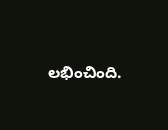లభించింది.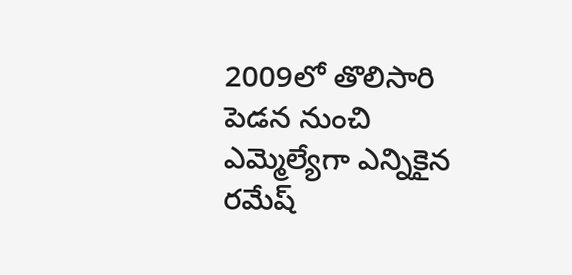2009లో తొలిసారి పెడన నుంచి ఎమ్మెల్యేగా ఎన్నికైన రమేష్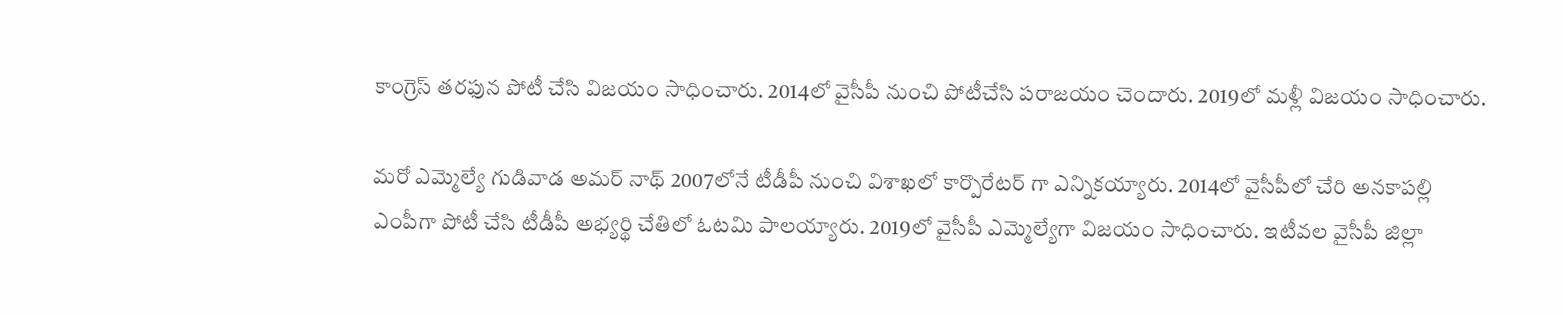కాంగ్రెస్ తరఫున పోటీ చేసి విజయం సాధించారు. 2014లో వైసీపీ నుంచి పోటీచేసి పరాజయం చెందారు. 2019లో మళ్లీ విజయం సాధించారు.

మరో ఎమ్మెల్యే గుడివాడ అమర్ నాథ్ 2007లోనే టీడీపీ నుంచి విశాఖలో కార్పొరేటర్ గా ఎన్నికయ్యారు. 2014లో వైసీపీలో చేరి అనకాపల్లి ఎంపీగా పోటీ చేసి టీడీపీ అభ్యర్థి చేతిలో ఓటమి పాలయ్యారు. 2019లో వైసీపీ ఎమ్మెల్యేగా విజయం సాధించారు. ఇటీవల వైసీపీ జిల్లా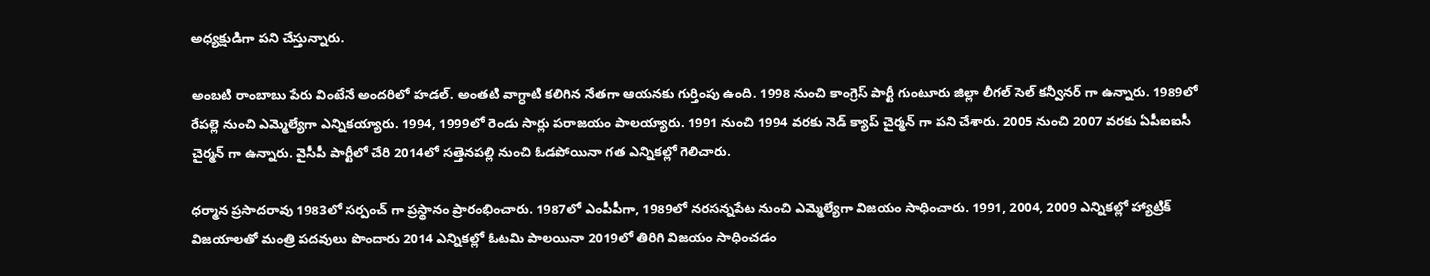అధ్యక్షుడిగా పని చేస్తున్నారు.

అంబటి రాంబాబు పేరు వింటేనే అందరిలో హడల్. అంతటి వాగ్ధాటి కలిగిన నేతగా ఆయనకు గుర్తింపు ఉంది. 1998 నుంచి కాంగ్రెస్ పార్టీ గుంటూరు జిల్లా లీగల్ సెల్ కన్వీనర్ గా ఉన్నారు. 1989లో రేపల్లె నుంచి ఎమ్మెల్యేగా ఎన్నికయ్యారు. 1994, 1999లో రెండు సార్లు పరాజయం పాలయ్యారు. 1991 నుంచి 1994 వరకు నెడ్ క్యాప్ చైర్మన్ గా పని చేశారు. 2005 నుంచి 2007 వరకు ఏపీఐఐసీ చైర్మన్ గా ఉన్నారు. వైసీపీ పార్టీలో చేరి 2014లో సత్తెనపల్లి నుంచి ఓడపోయినా గత ఎన్నికల్లో గెలిచారు.

ధర్మాన ప్రసాదరావు 1983లో సర్పంచ్ గా ప్రస్థానం ప్రారంభించారు. 1987లో ఎంపీపీగా, 1989లో నరసన్నపేట నుంచి ఎమ్మెల్యేగా విజయం సాధించారు. 1991, 2004, 2009 ఎన్నికల్లో హ్యాట్రిక్ విజయాలతో మంత్రి పదవులు పొందారు 2014 ఎన్నికల్లో ఓటమి పాలయినా 2019లో తిరిగి విజయం సాధించడం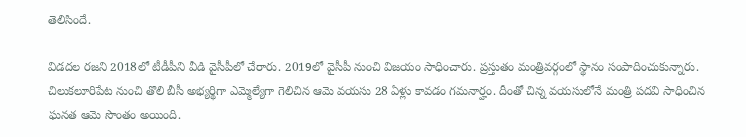తెలిసిందే.

విడదల రజని 2018లో టీడీపీని వీడి వైసీపీలో చేరారు. 2019లో వైసీపీ నుంచి విజయం సాధించారు. ప్రస్తుతం మంత్రివర్గంలో స్థానం సంపాదించుకున్నారు. చిలుకలూరిపేట నుంచి తొలి బీసీ అభ్యర్థిగా ఎమ్మెల్యేగా గెలిచిన ఆమె వయసు 28 ఏళ్లు కావడం గమనార్హం. దీంతో చిన్న వయసులోనే మంత్రి పదవి సాధించిన ఘనత ఆమె సొంతం అయింది.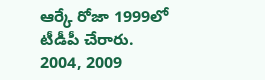ఆర్కే రోజా 1999లో టీడీపీ చేరారు. 2004, 2009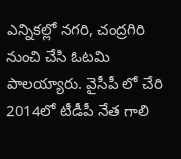ఎన్నికల్లో నగరి, చంద్రగిరి నుంచి చేసి ఓటమి పాలయ్యారు. వైసీపీ లో చేరి 2014లో టీడీపీ నేత గాలి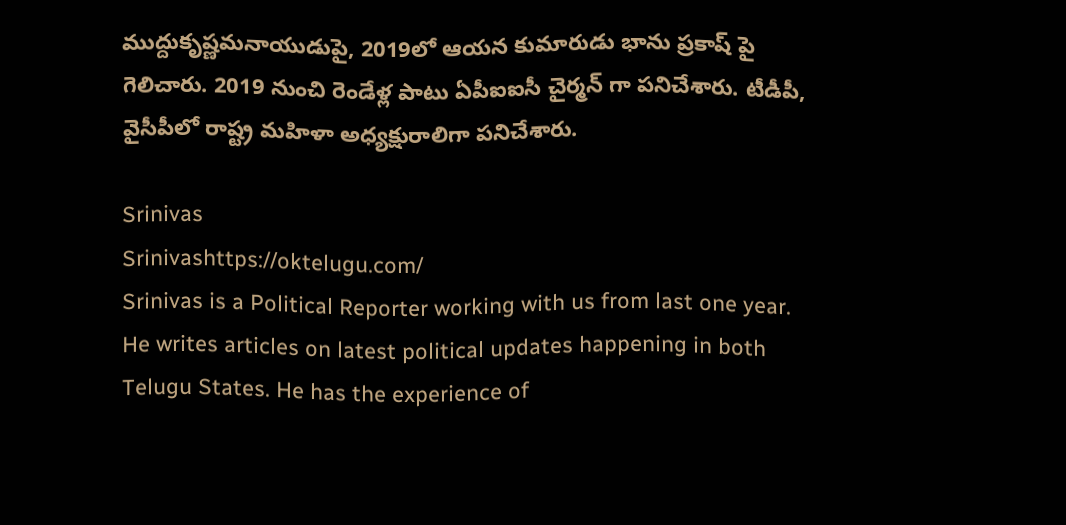ముద్దుకృష్ణమనాయుడుపై, 2019లో ఆయన కుమారుడు భాను ప్రకాష్ పై గెలిచారు. 2019 నుంచి రెండేళ్ల పాటు ఏపీఐఐసీ చైర్మన్ గా పనిచేశారు. టీడీపీ, వైసీపీలో రాష్ట్ర మహిళా అధ్యక్షురాలిగా పనిచేశారు.

Srinivas
Srinivashttps://oktelugu.com/
Srinivas is a Political Reporter working with us from last one year. He writes articles on latest political updates happening in both Telugu States. He has the experience of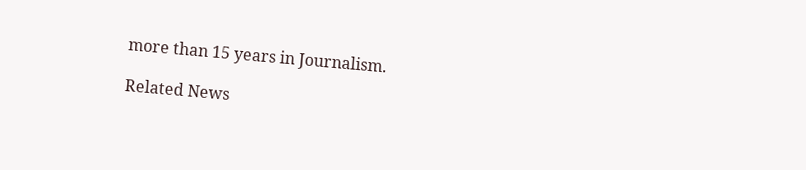more than 15 years in Journalism.

Related News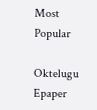Most Popular

Oktelugu Epaper